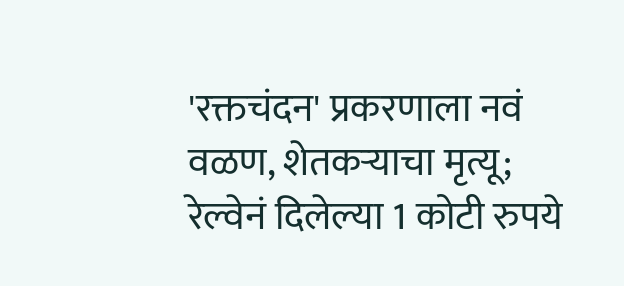'रक्तचंदन' प्रकरणाला नवं वळण, शेतकऱ्याचा मृत्यू; रेल्वेनं दिलेल्या 1 कोटी रुपये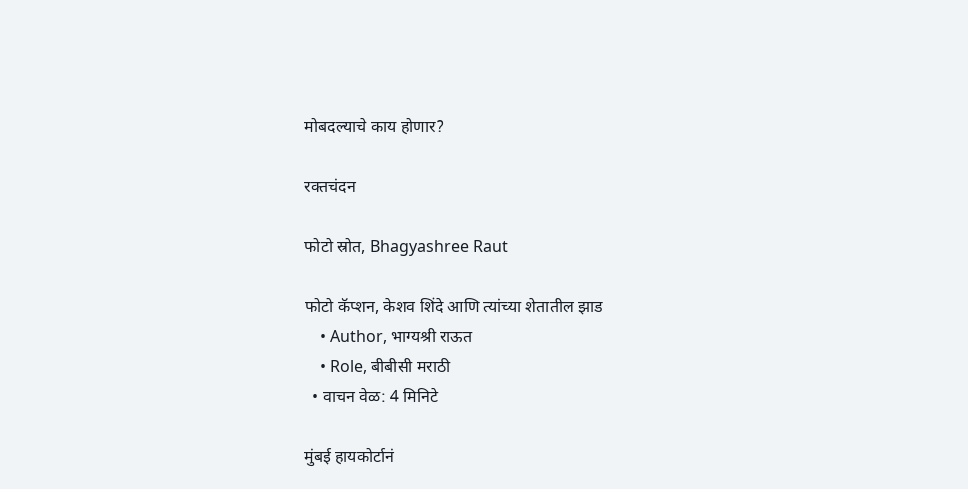मोबदल्याचे काय होणार?

रक्तचंदन

फोटो स्रोत, Bhagyashree Raut

फोटो कॅप्शन, केशव शिंदे आणि त्यांच्या शेतातील झाड
    • Author, भाग्यश्री राऊत
    • Role, बीबीसी मराठी
  • वाचन वेळ: 4 मिनिटे

मुंबई हायकोर्टानं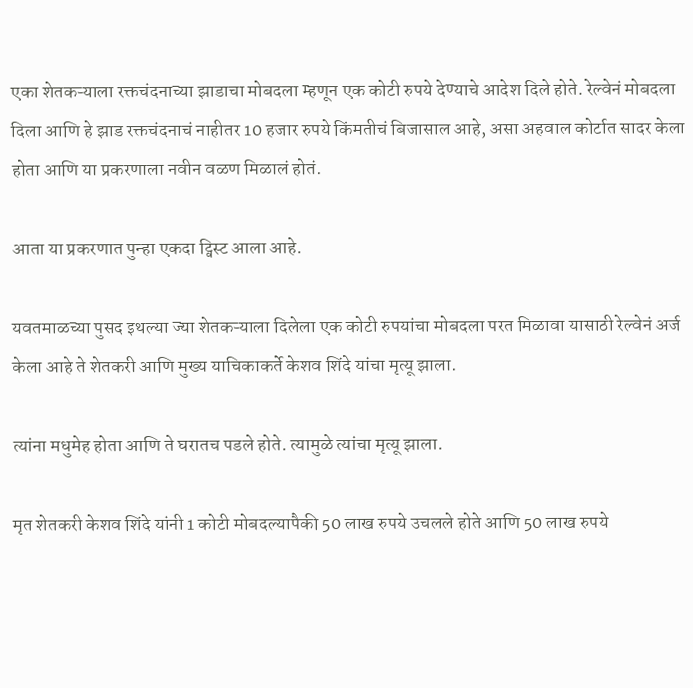एका शेतकऱ्याला रक्तचंदनाच्या झाडाचा मोबदला म्हणून एक कोटी रुपये देण्याचे आदेश दिले होते. रेल्वेनं मोबदला दिला आणि हे झाड रक्तचंदनाचं नाहीतर 10 हजार रुपये किंमतीचं बिजासाल आहे, असा अहवाल कोर्टात सादर केला होता आणि या प्रकरणाला नवीन वळण मिळालं होतं.

आता या प्रकरणात पुन्हा एकदा ट्विस्ट आला आहे.

यवतमाळच्या पुसद इथल्या ज्या शेतकऱ्याला दिलेला एक कोटी रुपयांचा मोबदला परत मिळावा यासाठी रेल्वेनं अर्ज केला आहे ते शेतकरी आणि मुख्य याचिकाकर्ते केशव शिंदे यांचा मृत्यू झाला.

त्यांना मधुमेह होता आणि ते घरातच पडले होते. त्यामुळे त्यांचा मृत्यू झाला.

मृत शेतकरी केशव शिंदे यांनी 1 कोटी मोबदल्यापैकी 50 लाख रुपये उचलले होते आणि 50 लाख रुपये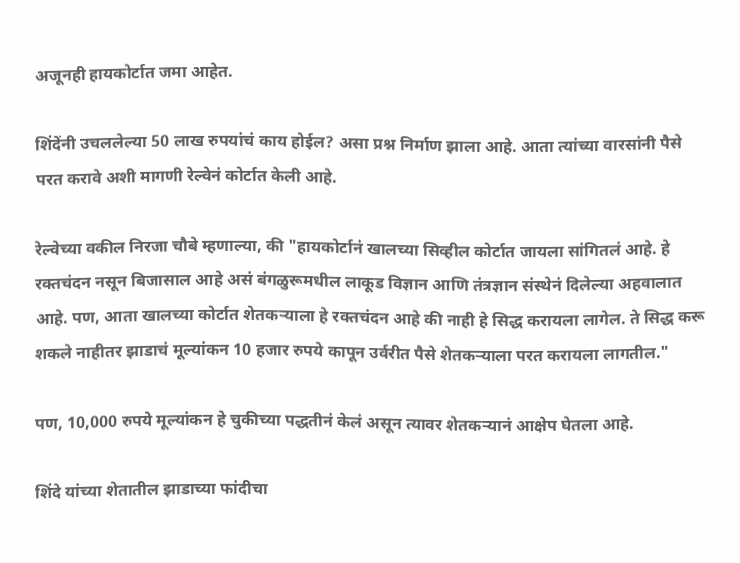अजूनही हायकोर्टात जमा आहेत.

शिंदेंनी उचललेल्या 50 लाख रुपयांचं काय होईल? असा प्रश्न निर्माण झाला आहे. आता त्यांच्या वारसांनी पैसे परत करावे अशी मागणी रेल्वेनं कोर्टात केली आहे.

रेल्वेच्या वकील निरजा चौबे म्हणाल्या, की "हायकोर्टानं खालच्या सिव्हील कोर्टात जायला सांगितलं आहे. हे रक्तचंदन नसून बिजासाल आहे असं बंगळुरूमधील लाकूड विज्ञान आणि तंत्रज्ञान संस्थेनं दिलेल्या अहवालात आहे. पण, आता खालच्या कोर्टात शेतकऱ्याला हे रक्तचंदन आहे की नाही हे सिद्ध करायला लागेल. ते सिद्ध करू शकले नाहीतर झाडाचं मूल्यांकन 10 हजार रुपये कापून उर्वरीत पैसे शेतकऱ्याला परत करायला लागतील."

पण, 10,000 रुपये मूल्यांकन हे चुकीच्या पद्धतीनं केलं असून त्यावर शेतकऱ्यानं आक्षेप घेतला आहे.

शिंदे यांच्या शेतातील झाडाच्या फांदीचा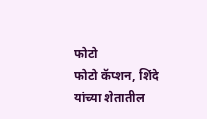फोटो
फोटो कॅप्शन, शिंदे यांच्या शेतातील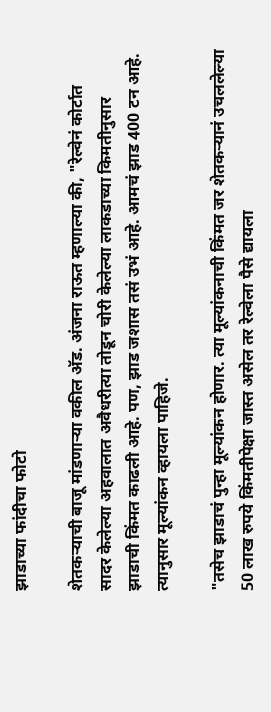झाडाच्या फांदीचा फोटो

शेतकऱ्याची बाजू मांडणाऱ्या वकील अ‍ॅड. अंजना राऊत म्हणाल्या की, "रेल्वेनं कोर्टात सादर केलेल्या अहवालात अवैधरीत्या तोडून चोरी केलेल्या लाकडाच्या किमतीनुसार झाडाची किंमत काढली आहे. पण, झाड जशास तसं उभं आहे. आमचं झाड 400 टन आहे. त्यानुसार मूल्यांकन व्हायला पाहिजे.

"तसेच झाडाचं पुन्हा मूल्यांकन होणार. त्या मूल्यांकनाची किंमत जर शेतकऱ्यानं उचललेल्या 50 लाख रुपये किंमतीपेक्षा जास्त असेल तर रेल्वेला पैसे द्यायला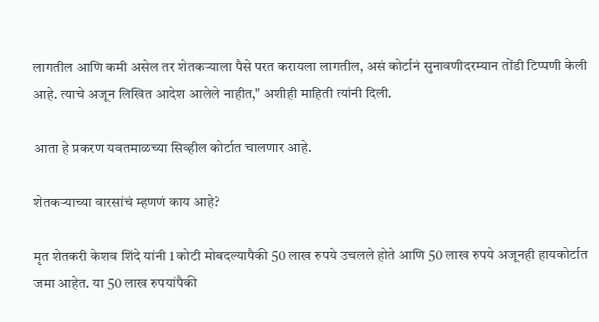लागतील आणि कमी असेल तर शेतकऱ्याला पैसे परत करायला लागतील, असं कोर्टानं सुनावणीदरम्यान तोंडी टिप्पणी केली आहे. त्याचे अजून लिखित आदेश आलेले नाहीत," अशीही माहिती त्यांनी दिली.

आता हे प्रकरण यवतमाळच्या सिव्हील कोर्टात चालणार आहे.

शेतकऱ्याच्या वारसांचं म्हणणं काय आहे?

मृत शेतकरी केशव शिंदे यांनी 1 कोटी मोबदल्यापैकी 50 लाख रुपये उचलले होते आणि 50 लाख रुपये अजूनही हायकोर्टात जमा आहेत. या 50 लाख रुपयांपैकी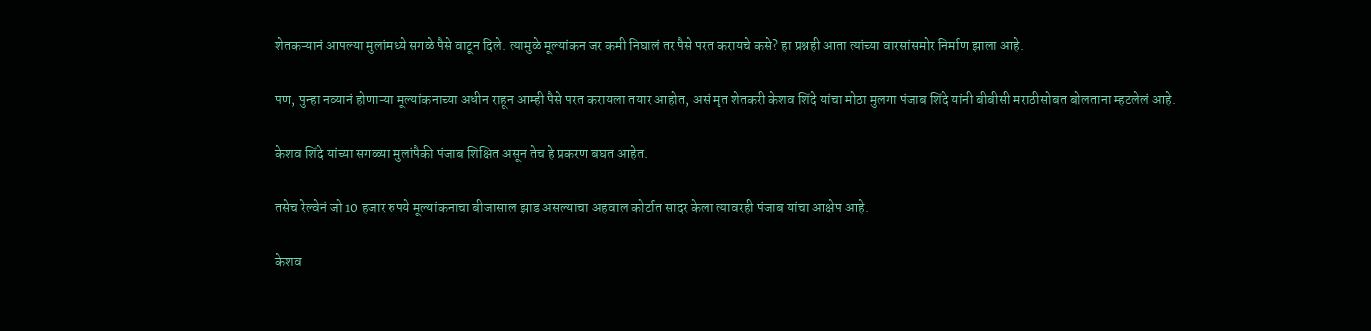शेतकऱ्यानं आपल्या मुलांमध्ये सगळे पैसे वाटून दिले. त्यामुळे मूल्यांकन जर कमी निघालं तर पैसे परत करायचे कसे? हा प्रश्नही आता त्यांच्या वारसांसमोर निर्माण झाला आहे.

पण, पुन्हा नव्यानं होणाऱ्या मूल्यांकनाच्या अधीन राहून आम्ही पैसे परत करायला तयार आहोत, असं मृत शेतकरी केशव शिंदे यांचा मोठा मुलगा पंजाब शिंदे यांनी बीबीसी मराठीसोबत बोलताना म्हटलेलं आहे.

केशव शिंदे यांच्या सगळ्या मुलांपैकी पंजाब शिक्षित असून तेच हे प्रकरण बघत आहेत.

तसेच रेल्वेनं जो 10 हजार रुपये मूल्यांकनाचा बीजासाल झाड असल्याचा अहवाल कोर्टात सादर केला त्यावरही पंजाब यांचा आक्षेप आहे.

केशव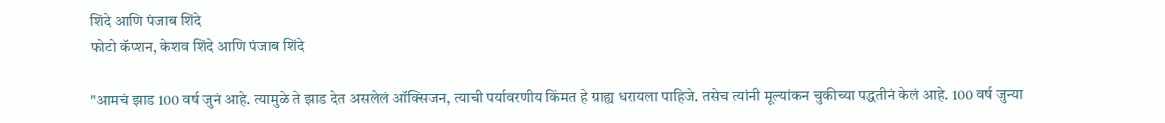शिंदे आणि पंजाब शिंदे
फोटो कॅप्शन, केशव शिंदे आणि पंजाब शिंदे

"आमचं झाड 100 वर्ष जुनं आहे. त्यामुळे ते झाड देत असलेलं ऑक्सिजन, त्याची पर्यावरणीय किंमत हे ग्राह्य धरायला पाहिजे. तसेच त्यांनी मूल्यांकन चुकीच्या पद्धतीनं केलं आहे. 100 वर्ष जुन्या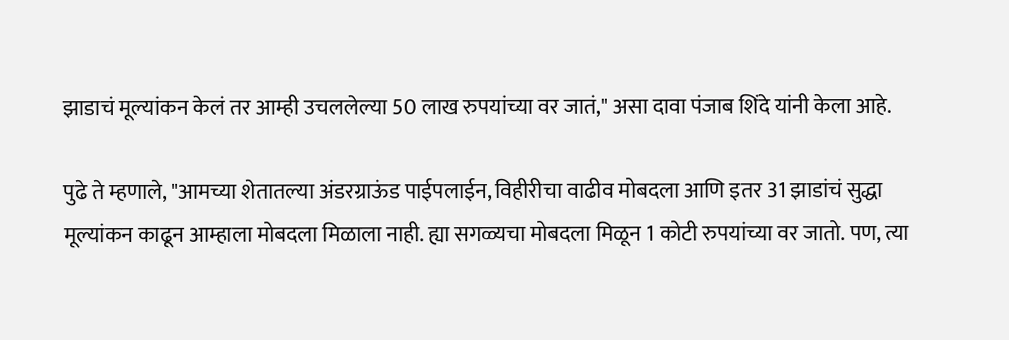झाडाचं मूल्यांकन केलं तर आम्ही उचललेल्या 50 लाख रुपयांच्या वर जातं," असा दावा पंजाब शिंदे यांनी केला आहे.

पुढे ते म्हणाले, "आमच्या शेतातल्या अंडरग्राऊंड पाईपलाईन, विहीरीचा वाढीव मोबदला आणि इतर 31 झाडांचं सुद्धा मूल्यांकन काढून आम्हाला मोबदला मिळाला नाही. ह्या सगळ्यचा मोबदला मिळून 1 कोटी रुपयांच्या वर जातो. पण, त्या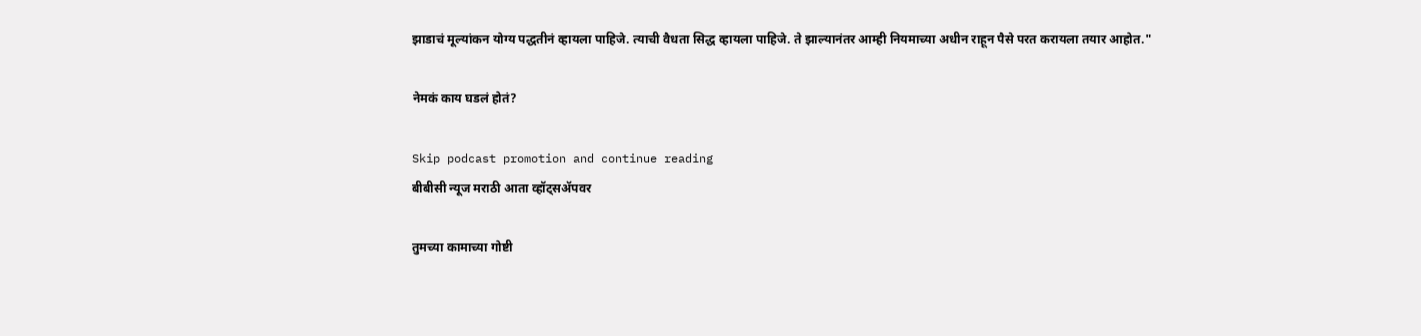झाडाचं मूल्यांकन योग्य पद्धतीनं व्हायला पाहिजे. त्याची वैधता सिद्ध व्हायला पाहिजे. ते झाल्यानंतर आम्ही नियमाच्या अधीन राहून पैसे परत करायला तयार आहोत."

नेमकं काय घडलं होतं?

Skip podcast promotion and continue reading
बीबीसी न्यूज मराठी आता व्हॉट्सॲपवर

तुमच्या कामाच्या गोष्टी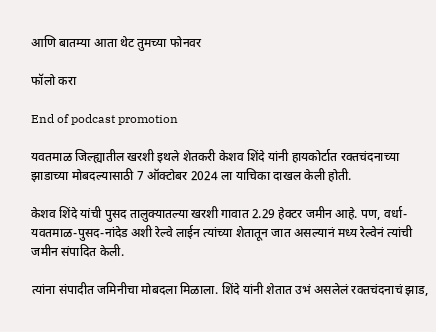आणि बातम्या आता थेट तुमच्या फोनवर

फॉलो करा

End of podcast promotion

यवतमाळ जिल्ह्यातील खरशी इथले शेतकरी केशव शिंदे यांनी हायकोर्टात रक्तचंदनाच्या झाडाच्या मोबदल्यासाठी 7 ऑक्टोबर 2024 ला याचिका दाखल केली होती.

केशव शिंदे यांची पुसद तालुक्यातल्या खरशी गावात 2.29 हेक्टर जमीन आहे. पण, वर्धा-यवतमाळ-पुसद-नांदेड अशी रेल्वे लाईन त्यांच्या शेतातून जात असल्यानं मध्य रेल्वेनं त्यांची जमीन संपादित केली.

त्यांना संपादीत जमिनीचा मोबदला मिळाला. शिंदे यांनी शेतात उभं असलेलं रक्तचंदनाचं झाड,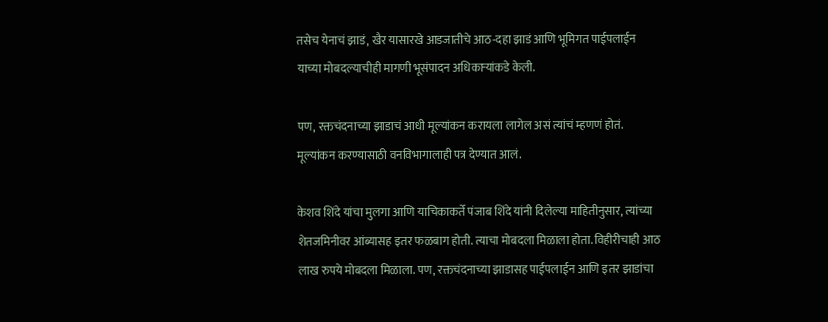तसेच येनाचं झाडं, खैर यासारखे आडजातीचे आठ-दहा झाडं आणि भूमिगत पाईपलाईन याच्या मोबदल्याचीही मागणी भूसंपादन अधिकाऱ्यांकडे केली.

पण, रक्तचंदनाच्या झाडाचं आधी मूल्यांकन करायला लागेल असं त्यांचं म्हणणं होतं. मूल्यांकन करण्यासाठी वनविभागालाही पत्र देण्यात आलं.

केशव शिंदे यांचा मुलगा आणि याचिकाकर्ते पंजाब शिंदे यांनी दिलेल्या माहितीनुसार, त्यांच्या शेतजमिनीवर आंब्यासह इतर फळबाग होती. त्याचा मोबदला मिळाला होता. विहीरीचाही आठ लाख रुपये मोबदला मिळाला. पण, रक्तचंदनाच्या झाडासह पाईपलाईन आणि इतर झाडांचा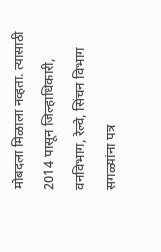मोबदला मिळाला नव्हता. त्यासाठी 2014 पासून जिल्हाधिकारी, वनविभाग, रेल्वे, सिंचन विभाग सगळ्यांना पत्र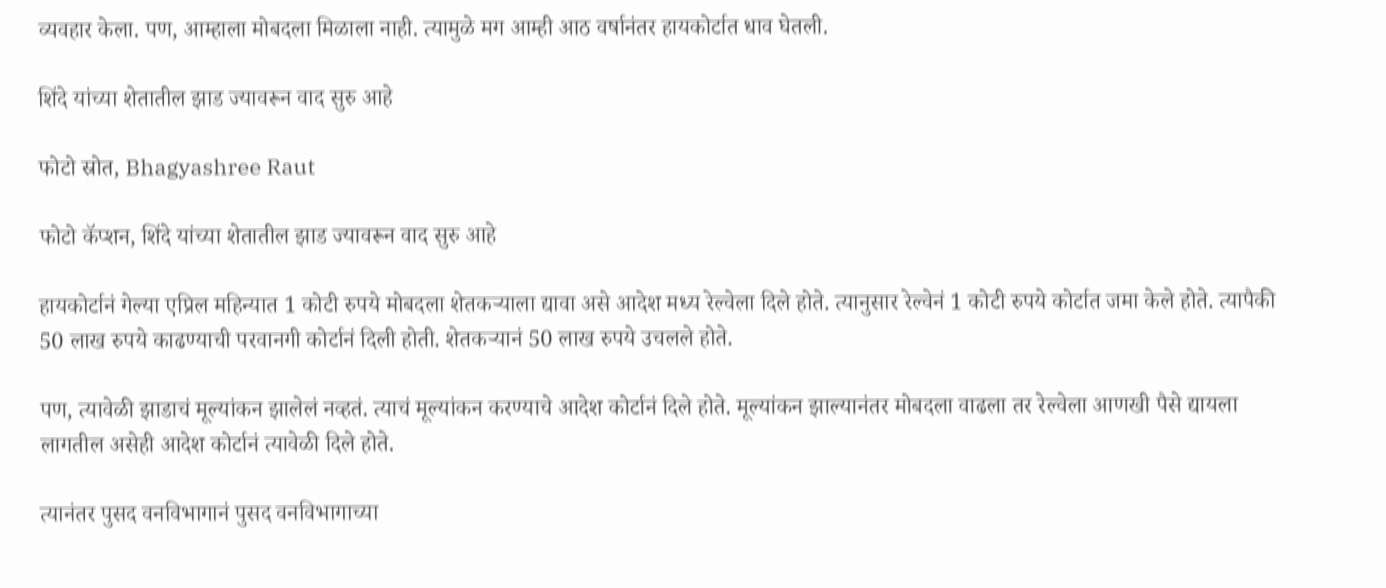व्यवहार केला. पण, आम्हाला मोबदला मिळाला नाही. त्यामुळे मग आम्ही आठ वर्षानंतर हायकोर्टात धाव घेतली.

शिंदे यांच्या शेतातील झाड ज्यावरून वाद सुरु आहे

फोटो स्रोत, Bhagyashree Raut

फोटो कॅप्शन, शिंदे यांच्या शेतातील झाड ज्यावरून वाद सुरु आहे

हायकोर्टानं गेल्या एप्रिल महिन्यात 1 कोटी रुपये मोबदला शेतकऱ्याला द्यावा असे आदेश मध्य रेल्वेला दिले होते. त्यानुसार रेल्वेनं 1 कोटी रुपये कोर्टात जमा केले होते. त्यापैकी 50 लाख रुपये काढण्याची परवानगी कोर्टानं दिली होती. शेतकऱ्यानं 50 लाख रुपये उचलले होते.

पण, त्यावेळी झाडाचं मूल्यांकन झालेलं नव्हतं. त्याचं मूल्यांकन करण्याचे आदेश कोर्टानं दिले होते. मूल्यांकन झाल्यानंतर मोबदला वाढला तर रेल्वेला आणखी पैसे द्यायला लागतील असेही आदेश कोर्टानं त्यावेळी दिले होते.

त्यानंतर पुसद वनविभागानं पुसद वनविभागाच्या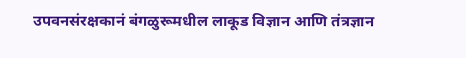उपवनसंरक्षकानं बंगळुरूमधील लाकूड विज्ञान आणि तंत्रज्ञान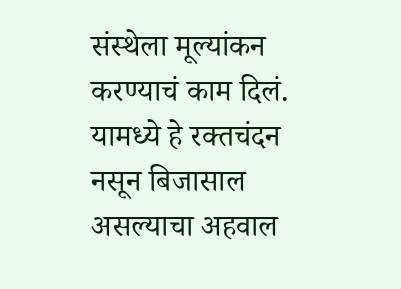संस्थेला मूल्यांकन करण्याचं काम दिलं. यामध्ये हे रक्तचंदन नसून बिजासाल असल्याचा अहवाल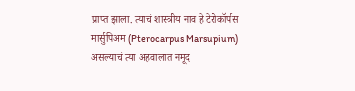प्राप्त झाला. त्याचं शास्त्रीय नाव हे टेरोकॉर्पस मार्सुपिअम (Pterocarpus Marsupium) असल्याचं त्या अहवालात नमूद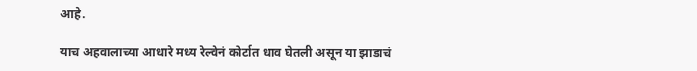आहे.

याच अहवालाच्या आधारे मध्य रेल्वेनं कोर्टात धाव घेतली असून या झाडाचं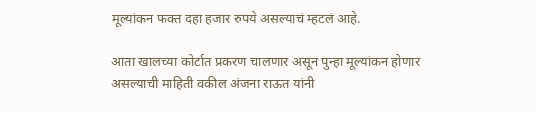मूल्यांकन फक्त दहा हजार रुपये असल्याचं म्हटलं आहे.

आता खालच्या कोर्टात प्रकरण चालणार असून पुन्हा मूल्यांकन होणार असल्याची माहिती वकील अंजना राऊत यांनी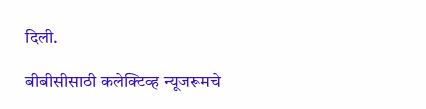दिली.

बीबीसीसाठी कलेक्टिव्ह न्यूजरूमचे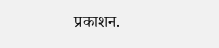प्रकाशन.